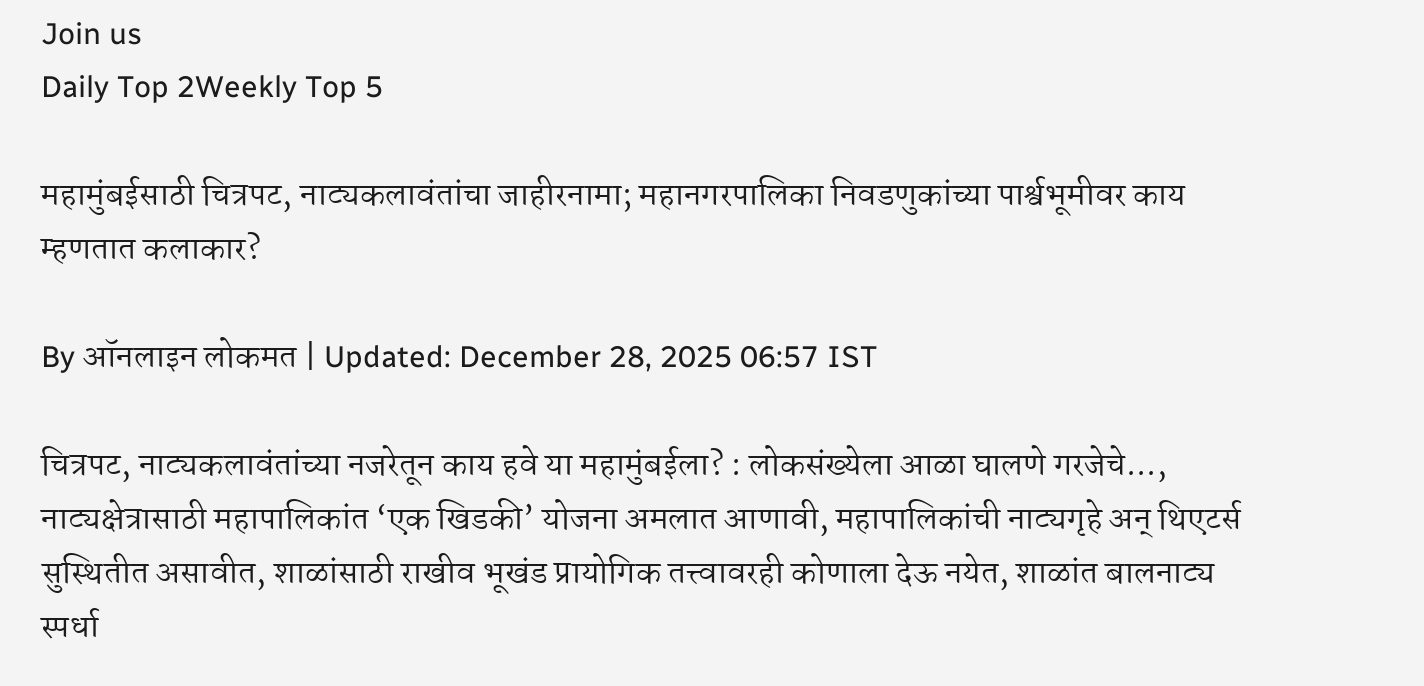Join us
Daily Top 2Weekly Top 5

महामुंबईसाठी चित्रपट, नाट्यकलावंतांचा जाहीरनामा; महानगरपालिका निवडणुकांच्या पार्श्वभूमीवर काय म्हणतात कलाकार?

By ऑनलाइन लोकमत | Updated: December 28, 2025 06:57 IST

चित्रपट, नाट्यकलावंतांच्या नजरेतून काय हवे या महामुंबईला? : लोकसंख्येला आळा घालणे गरजेचे..., नाट्यक्षेत्रासाठी महापालिकांत ‘एक खिडकी’ योजना अमलात आणावी, महापालिकांची नाट्यगृहे अन् थिएटर्स सुस्थितीत असावीत, शाळांसाठी राखीव भूखंड प्रायोगिक तत्त्वावरही कोणाला देऊ नयेत, शाळांत बालनाट्य स्पर्धा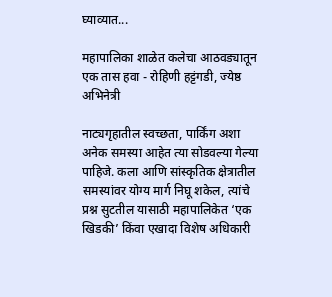घ्याव्यात...

महापालिका शाळेत कलेचा आठवड्यातून एक तास हवा - रोहिणी हट्टंगडी, ज्येष्ठ अभिनेत्री

नाट्यगृहातील स्वच्छता, पार्किंग अशा अनेक समस्या आहेत त्या सोडवल्या गेल्या पाहिजे. कला आणि सांस्कृतिक क्षेत्रातील समस्यांवर योग्य मार्ग निघू शकेल, त्यांचे प्रश्न सुटतील यासाठी महापालिकेत ‘एक खिडकी’ किंवा एखादा विशेष अधिकारी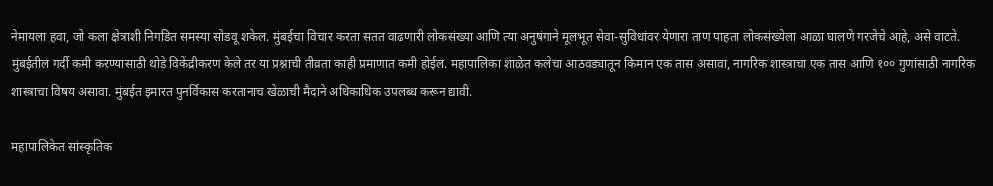नेमायला हवा, जो कला क्षेत्राशी निगडित समस्या सोडवू शकेल. मुंबईचा विचार करता सतत वाढणारी लोकसंख्या आणि त्या अनुषंगाने मूलभूत सेवा-सुविधांवर येणारा ताण पाहता लोकसंख्येला आळा घालणे गरजेचे आहे, असे वाटते. मुंबईतील गर्दी कमी करण्यासाठी थोडे विकेंद्रीकरण केले तर या प्रश्नाची तीव्रता काही प्रमाणात कमी होईल. महापालिका शाळेत कलेचा आठवड्यातून किमान एक तास असावा, नागरिक शास्त्राचा एक तास आणि १०० गुणांसाठी नागरिक शास्त्राचा विषय असावा. मुंबईत इमारत पुनर्विकास करतानाच खेळाची मैदाने अधिकाधिक उपलब्ध करून द्यावी.

महापालिकेत सांस्कृतिक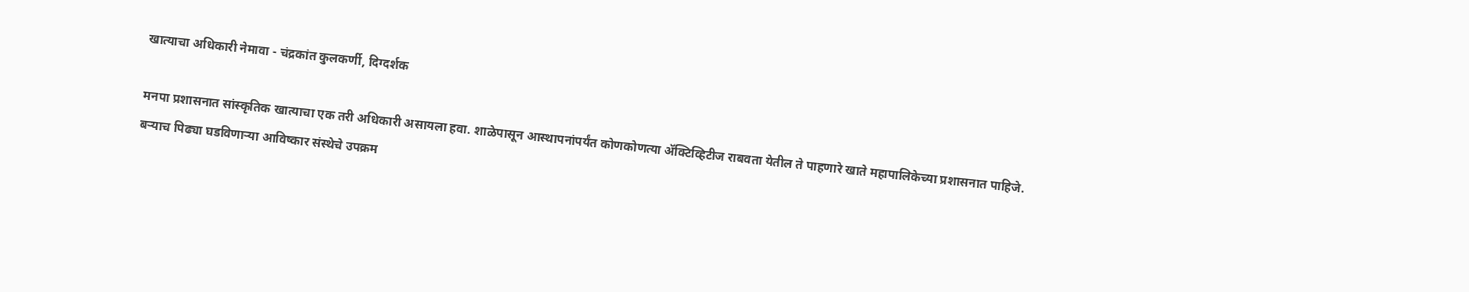खात्याचा अधिकारी नेमावा - चंद्रकांत कुलकर्णी, दिग्दर्शक

मनपा प्रशासनात सांस्कृतिक खात्याचा एक तरी अधिकारी असायला हवा. शाळेपासून आस्थापनांपर्यंत कोणकोणत्या ॲक्टिव्हिटीज राबवता येतील ते पाहणारे खाते महापालिकेच्या प्रशासनात पाहिजे. बऱ्याच पिढ्या घडविणाऱ्या आविष्कार संस्थेचे उपक्रम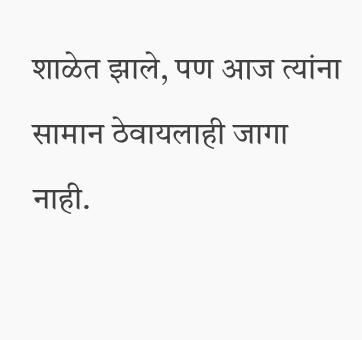शाळेत झाले, पण आज त्यांना सामान ठेवायलाही जागा नाही.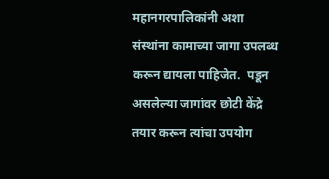महानगरपालिकांनी अशा संस्थांना कामाच्या जागा उपलब्ध करून द्यायला पाहिजेत.  पडून असलेल्या जागांवर छोटी केंद्रे तयार करून त्यांचा उपयोग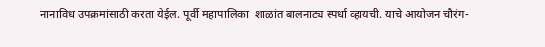नानाविध उपक्रमांसाठी करता येईल. पूर्वी महापालिका  शाळांत बालनाट्य स्पर्धा व्हायची. याचे आयोजन चौरंग-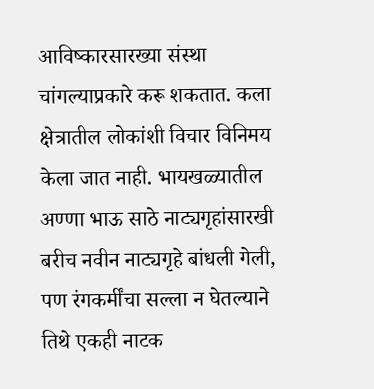आविष्कारसारख्या संस्था चांगल्याप्रकारे करू शकतात. कला क्षेत्रातील लोकांशी विचार विनिमय केला जात नाही. भायखळ्यातील अण्णा भाऊ साठे नाट्यगृहांसारखी बरीच नवीन नाट्यगृहे बांधली गेली, पण रंगकर्मींचा सल्ला न घेतल्याने तिथे एकही नाटक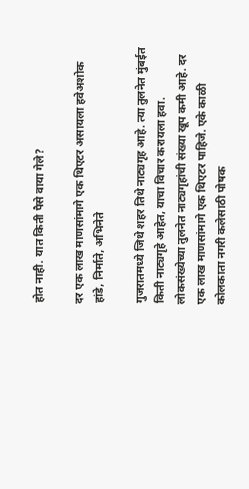होत नाही. यात किती पैसे वाया गेले?

दर एक लाख माणसांमागे एक थिएटर असायला हवेअशोक हांडे, निर्माते, अभिनेते

गुजरातमध्ये जिथे शहर तिथे नाट्यगृह आहे. त्या तुलनेत मुंबईत किती नाट्यगृहे आहेत, याचा विचार करायला हवा. लोकसंख्येच्या तुलनेत नाट्यगृहांची संख्या खूप कमी आहे. दर एक लाख माणसांमागे एक थिएटर पाहिजे. एके काळी कोलकाता नगरी कलेसाठी पोषक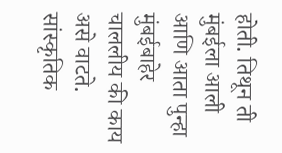होती. तिथून ती मुंबईला आली आणि आता पुन्हा मुंबईबाहेर चाललीय की काय असे वाटते. सांस्कृतिक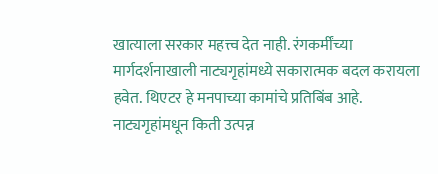खात्याला सरकार महत्त्व देत नाही. रंगकर्मींच्या मार्गदर्शनाखाली नाट्यगृहांमध्ये सकारात्मक बदल करायला हवेत. थिएटर हे मनपाच्या कामांचे प्रतिबिंब आहे. नाट्यगृहांमधून किती उत्पन्न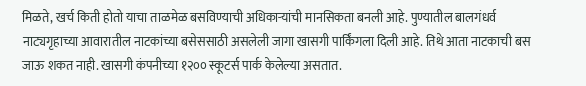मिळते, खर्च किती होतो याचा ताळमेळ बसविण्याची अधिकाऱ्यांची मानसिकता बनली आहे. पुण्यातील बालगंधर्व नाट्यगृहाच्या आवारातील नाटकांच्या बसेससाठी असलेली जागा खासगी पार्किंगला दिली आहे. तिथे आता नाटकाची बस जाऊ शकत नाही. खासगी कंपनीच्या १२०० स्कूटर्स पार्क केलेल्या असतात.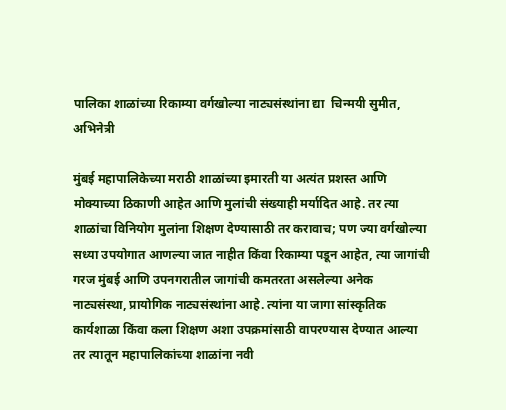पालिका शाळांच्या रिकाम्या वर्गखोल्या नाट्यसंस्थांना द्या  चिन्मयी सुमीत, अभिनेत्री

मुंबई महापालिकेच्या मराठी शाळांच्या इमारती या अत्यंत प्रशस्त आणि मोक्याच्या ठिकाणी आहेत आणि मुलांची संख्याही मर्यादित आहे. तर त्या शाळांचा विनियोग मुलांना शिक्षण देण्यासाठी तर करावाच; पण ज्या वर्गखोल्या सध्या उपयोगात आणल्या जात नाहीत किंवा रिकाम्या पडून आहेत, त्या जागांची गरज मुंबई आणि उपनगरातील जागांची कमतरता असलेल्या अनेक नाट्यसंस्था, प्रायोगिक नाट्यसंस्थांना आहे. त्यांना या जागा सांस्कृतिक कार्यशाळा किंवा कला शिक्षण अशा उपक्रमांसाठी वापरण्यास देण्यात आल्या तर त्यातून महापालिकांच्या शाळांना नवी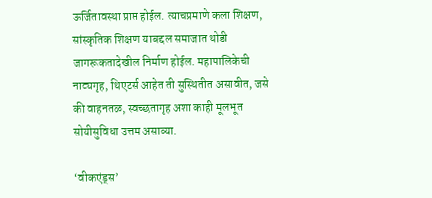ऊर्जितावस्था प्राप्त होईल. त्याचप्रमाणे कला शिक्षण, सांस्कृतिक शिक्षण याबद्दल समाजात थोडी जागरूकतादेखील निर्माण होईल. महापालिकेची नाट्यगृह, थिएटर्स आहेत ती सुस्थितीत असावीत, जसे की वाहनतळ, स्वच्छतागृह अशा काही मूलभूत सोयीसुविधा उत्तम असाव्या.

‘वीकएंड्स’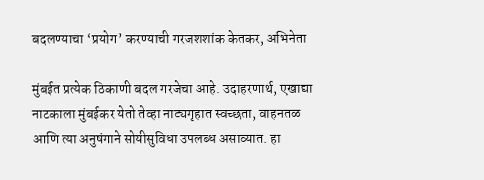बदलण्याचा ‘प्रयोग’ करण्याची गरजशशांक केतकर, अभिनेता

मुंबईत प्रत्येक ठिकाणी बदल गरजेचा आहे. उदाहरणार्थ, एखाद्या नाटकाला मुंबईकर येतो तेव्हा नाट्यगृहात स्वच्छता, वाहनतळ आणि त्या अनुषंगाने सोयीसुविधा उपलब्ध असाव्यात. हा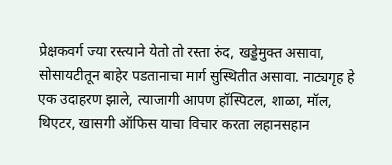प्रेक्षकवर्ग ज्या रस्त्याने येतो तो रस्ता रुंद, खड्डेमुक्त असावा, सोसायटीतून बाहेर पडतानाचा मार्ग सुस्थितीत असावा. नाट्यगृह हे एक उदाहरण झाले, त्याजागी आपण हॉस्पिटल, शाळा, मॉल, थिएटर, खासगी ऑफिस याचा विचार करता लहानसहान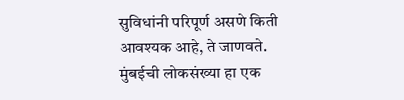सुविधांनी परिपूर्ण असणे किती आवश्यक आहे, ते जाणवते. मुंबईची लोकसंख्या हा एक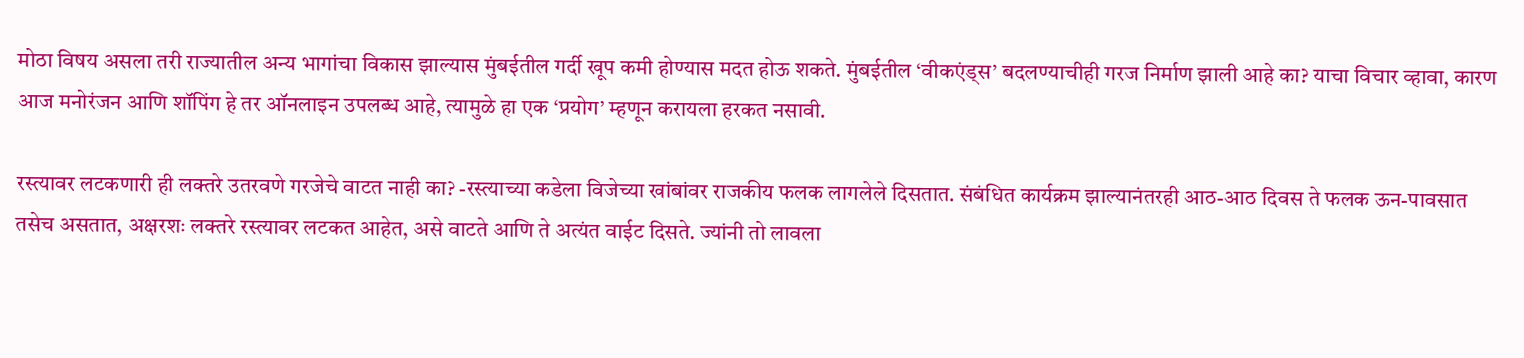मोठा विषय असला तरी राज्यातील अन्य भागांचा विकास झाल्यास मुंबईतील गर्दी खूप कमी होण्यास मदत होऊ शकते. मुंबईतील ‘वीकएंड्स’ बदलण्याचीही गरज निर्माण झाली आहे का? याचा विचार व्हावा, कारण आज मनोरंजन आणि शॉपिंग हे तर ऑनलाइन उपलब्ध आहे, त्यामुळे हा एक ‘प्रयोग’ म्हणून करायला हरकत नसावी.

रस्त्यावर लटकणारी ही लक्तरे उतरवणे गरजेचे वाटत नाही का? -रस्त्याच्या कडेला विजेच्या खांबांवर राजकीय फलक लागलेले दिसतात. संबंधित कार्यक्रम झाल्यानंतरही आठ-आठ दिवस ते फलक ऊन-पावसात तसेच असतात, अक्षरशः लक्तरे रस्त्यावर लटकत आहेत, असे वाटते आणि ते अत्यंत वाईट दिसते. ज्यांनी तो लावला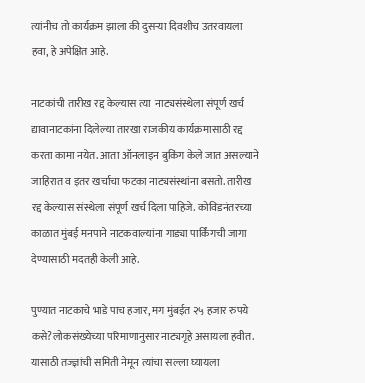त्यांनीच तो कार्यक्रम झाला की दुसऱ्या दिवशीच उतरवायला हवा, हे अपेक्षित आहे.

नाटकांची तारीख रद्द केल्यास त्या  नाट्यसंस्थेला संपूर्ण खर्च द्यावानाटकांना दिलेल्या तारखा राजकीय कार्यक्रमासाठी रद्द करता कामा नयेत. आता ऑनलाइन बुकिंग केले जात असल्याने जाहिरात व इतर खर्चाचा फटका नाट्यसंस्थांना बसतो. तारीख रद्द केल्यास संस्थेला संपूर्ण खर्च दिला पाहिजे. कोविडनंतरच्या काळात मुंबई मनपाने नाटकवाल्यांना गाड्या पार्किंगची जागा देण्यासाठी मदतही केली आहे.

पुण्यात नाटकाचे भाडे पाच हजार, मग मुंबईत २५ हजार रुपये कसे?लोकसंख्येच्या परिमाणानुसार नाट्यगृहे असायला हवीत. यासाठी तज्ज्ञांची समिती नेमून त्यांचा सल्ला घ्यायला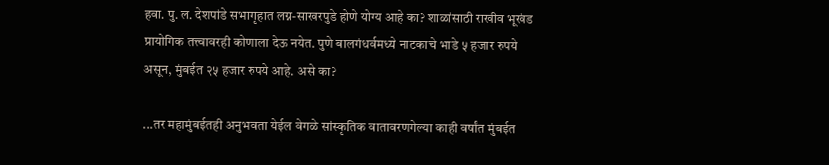हवा. पु. ल. देशपांडे सभागृहात लग्न-साखरपुडे होणे योग्य आहे का? शाळांसाठी राखीव भूखंड प्रायोगिक तत्त्वावरही कोणाला देऊ नयेत. पुणे बालगंधर्वमध्ये नाटकाचे भाडे ५ हजार रुपये असून, मुंबईत २५ हजार रुपये आहे. असे का?

...तर महामुंबईतही अनुभवता येईल वेगळे सांस्कृतिक वातावरणगेल्या काही वर्षांत मुंबईत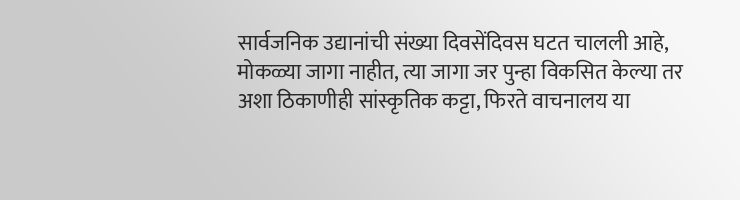सार्वजनिक उद्यानांची संख्या दिवसेंदिवस घटत चालली आहे, मोकळ्या जागा नाहीत, त्या जागा जर पुन्हा विकसित केल्या तर अशा ठिकाणीही सांस्कृतिक कट्टा, फिरते वाचनालय या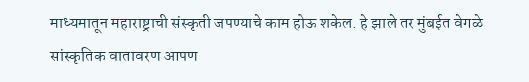माध्यमातून महाराष्ट्राची संस्कृती जपण्याचे काम होऊ शकेल. हे झाले तर मुंबईत वेगळे सांस्कृतिक वातावरण आपण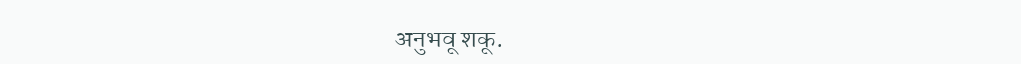अनुभवू शकू.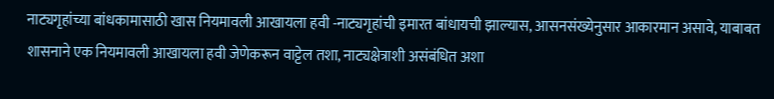नाट्यगृहांच्या बांधकामासाठी खास नियमावली आखायला हवी -नाट्यगृहांची इमारत बांधायची झाल्यास, आसनसंख्येनुसार आकारमान असावे, याबाबत शासनाने एक नियमावली आखायला हवी जेणेकरून वाट्टेल तशा, नाट्यक्षेत्राशी असंबंधित अशा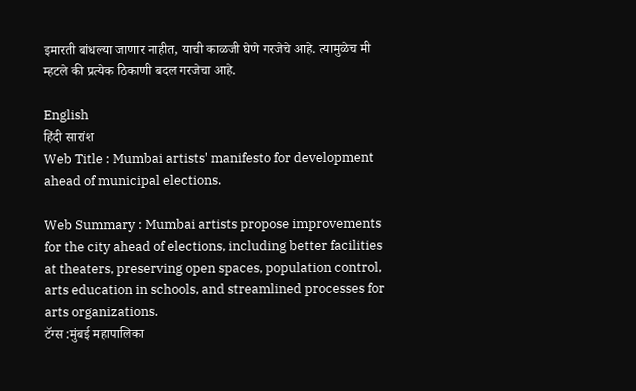इमारती बांधल्या जाणार नाहीत, याची काळजी घेणे गरजेचे आहे. त्यामुळेच मी म्हटले की प्रत्येक ठिकाणी बदल गरजेचा आहे.

English
हिंदी सारांश
Web Title : Mumbai artists' manifesto for development ahead of municipal elections.

Web Summary : Mumbai artists propose improvements for the city ahead of elections, including better facilities at theaters, preserving open spaces, population control, arts education in schools, and streamlined processes for arts organizations.
टॅग्स :मुंबई महापालिका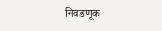निवडणूक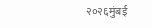२०२६मुंबई